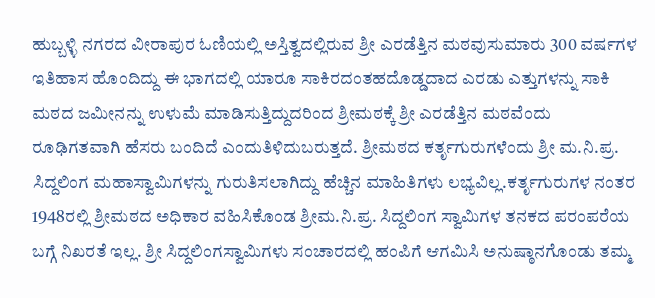ಹುಬ್ಬಳ್ಳಿ ನಗರದ ವೀರಾಪುರ ಓಣಿಯಲ್ಲಿ ಅಸ್ತಿತ್ವದಲ್ಲಿರುವ ಶ್ರೀ ಎರಡೆತ್ತಿನ ಮಠವುಸುಮಾರು 300 ವರ್ಷಗಳ ಇತಿಹಾಸ ಹೊಂದಿದ್ದು ಈ ಭಾಗದಲ್ಲಿ ಯಾರೂ ಸಾಕಿರದಂತಹದೊಡ್ಡದಾದ ಎರಡು ಎತ್ತುಗಳನ್ನು ಸಾಕಿ ಮಠದ ಜಮೀನನ್ನು ಉಳುಮೆ ಮಾಡಿಸುತ್ತಿದ್ದುದರಿಂದ ಶ್ರೀಮಠಕ್ಕೆ ಶ್ರೀ ಎರಡೆತ್ತಿನ ಮಠವೆಂದು ರೂಢಿಗತವಾಗಿ ಹೆಸರು ಬಂದಿದೆ ಎಂದುತಿಳಿದುಬರುತ್ತದೆ. ಶ್ರೀಮಠದ ಕರ್ತೃಗುರುಗಳೆಂದು ಶ್ರೀ ಮ.ನಿ.ಪ್ರ. ಸಿದ್ದಲಿಂಗ ಮಹಾಸ್ವಾಮಿಗಳನ್ನು ಗುರುತಿಸಲಾಗಿದ್ದು ಹೆಚ್ಚಿನ ಮಾಹಿತಿಗಳು ಲಭ್ಯವಿಲ್ಲ.ಕರ್ತೃಗುರುಗಳ ನಂತರ 1948ರಲ್ಲಿ ಶ್ರೀಮಠದ ಅಧಿಕಾರ ವಹಿಸಿಕೊಂಡ ಶ್ರೀಮ.ನಿ.ಪ್ರ. ಸಿದ್ದಲಿಂಗ ಸ್ವಾಮಿಗಳ ತನಕದ ಪರಂಪರೆಯ ಬಗ್ಗೆ ನಿಖರತೆ ಇಲ್ಲ. ಶ್ರೀ ಸಿದ್ದಲಿಂಗಸ್ವಾಮಿಗಳು ಸಂಚಾರದಲ್ಲಿ ಹಂಪಿಗೆ ಆಗಮಿಸಿ ಅನುಷ್ಠಾನಗೊಂಡು ತಮ್ಮ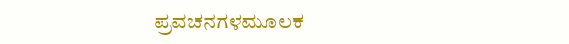ಪ್ರವಚನಗಳಮೂಲಕ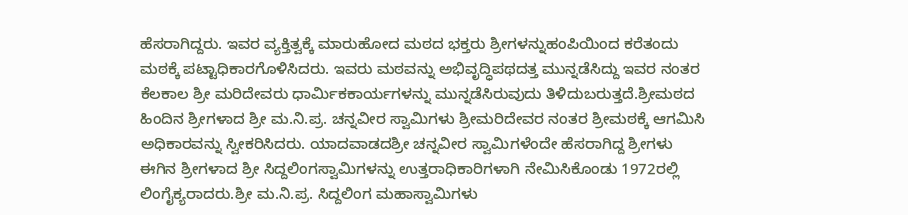ಹೆಸರಾಗಿದ್ದರು. ಇವರ ವ್ಯಕ್ತಿತ್ವಕ್ಕೆ ಮಾರುಹೋದ ಮಠದ ಭಕ್ತರು ಶ್ರೀಗಳನ್ನುಹಂಪಿಯಿಂದ ಕರೆತಂದು ಮಠಕ್ಕೆ ಪಟ್ಟಾಧಿಕಾರಗೊಳಿಸಿದರು. ಇವರು ಮಠವನ್ನು ಅಭಿವೃದ್ಧಿಪಥದತ್ತ ಮುನ್ನಡೆಸಿದ್ದು ಇವರ ನಂತರ ಕೆಲಕಾಲ ಶ್ರೀ ಮರಿದೇವರು ಧಾರ್ಮಿಕಕಾರ್ಯಗಳನ್ನು ಮುನ್ನಡೆಸಿರುವುದು ತಿಳಿದುಬರುತ್ತದೆ.ಶ್ರೀಮಠದ ಹಿಂದಿನ ಶ್ರೀಗಳಾದ ಶ್ರೀ ಮ.ನಿ.ಪ್ರ. ಚನ್ನವೀರ ಸ್ವಾಮಿಗಳು ಶ್ರೀಮರಿದೇವರ ನಂತರ ಶ್ರೀಮಠಕ್ಕೆ ಆಗಮಿಸಿ ಅಧಿಕಾರವನ್ನು ಸ್ವೀಕರಿಸಿದರು. ಯಾದವಾಡದಶ್ರೀ ಚನ್ನವೀರ ಸ್ವಾಮಿಗಳೆಂದೇ ಹೆಸರಾಗಿದ್ದ ಶ್ರೀಗಳು ಈಗಿನ ಶ್ರೀಗಳಾದ ಶ್ರೀ ಸಿದ್ದಲಿಂಗಸ್ವಾಮಿಗಳನ್ನು ಉತ್ತರಾಧಿಕಾರಿಗಳಾಗಿ ನೇಮಿಸಿಕೊಂಡು 1972ರಲ್ಲಿ ಲಿಂಗೈಕ್ಯರಾದರು.ಶ್ರೀ ಮ.ನಿ.ಪ್ರ. ಸಿದ್ದಲಿಂಗ ಮಹಾಸ್ವಾಮಿಗಳು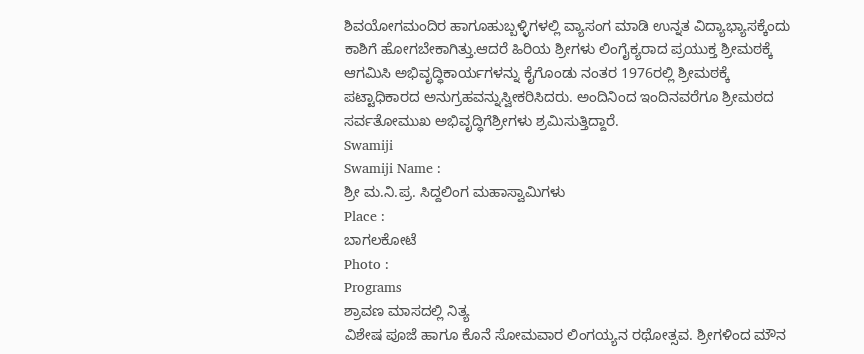ಶಿವಯೋಗಮಂದಿರ ಹಾಗೂಹುಬ್ಬಳ್ಳಿಗಳಲ್ಲಿ ವ್ಯಾಸಂಗ ಮಾಡಿ ಉನ್ನತ ವಿದ್ಯಾಭ್ಯಾಸಕ್ಕೆಂದು ಕಾಶಿಗೆ ಹೋಗಬೇಕಾಗಿತ್ತು.ಆದರೆ ಹಿರಿಯ ಶ್ರೀಗಳು ಲಿಂಗೈಕ್ಯರಾದ ಪ್ರಯುಕ್ತ ಶ್ರೀಮಠಕ್ಕೆ ಆಗಮಿಸಿ ಅಭಿವೃದ್ಧಿಕಾರ್ಯಗಳನ್ನು ಕೈಗೊಂಡು ನಂತರ 1976ರಲ್ಲಿ ಶ್ರೀಮಠಕ್ಕೆ ಪಟ್ಟಾಧಿಕಾರದ ಅನುಗ್ರಹವನ್ನುಸ್ವೀಕರಿಸಿದರು. ಅಂದಿನಿಂದ ಇಂದಿನವರೆಗೂ ಶ್ರೀಮಠದ ಸರ್ವತೋಮುಖ ಅಭಿವೃದ್ಧಿಗೆಶ್ರೀಗಳು ಶ್ರಮಿಸುತ್ತಿದ್ದಾರೆ.
Swamiji
Swamiji Name :
ಶ್ರೀ ಮ.ನಿ.ಪ್ರ. ಸಿದ್ದಲಿಂಗ ಮಹಾಸ್ವಾಮಿಗಳು
Place :
ಬಾಗಲಕೋಟೆ
Photo :
Programs
ಶ್ರಾವಣ ಮಾಸದಲ್ಲಿ ನಿತ್ಯ
ವಿಶೇಷ ಪೂಜೆ ಹಾಗೂ ಕೊನೆ ಸೋಮವಾರ ಲಿಂಗಯ್ಯನ ರಥೋತ್ಸವ. ಶ್ರೀಗಳಿಂದ ಮೌನ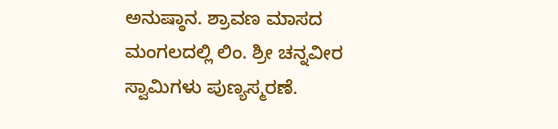ಅನುಷ್ಠಾನ. ಶ್ರಾವಣ ಮಾಸದ ಮಂಗಲದಲ್ಲಿ ಲಿಂ. ಶ್ರೀ ಚನ್ನವೀರ ಸ್ವಾಮಿಗಳು ಪುಣ್ಯಸ್ಮರಣೆ.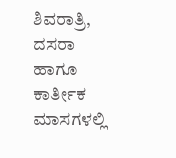ಶಿವರಾತ್ರಿ, ದಸರಾ ಹಾಗೂ ಕಾರ್ತೀಕ ಮಾಸಗಳಲ್ಲಿ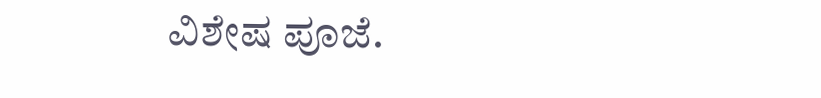ವಿಶೇಷ ಪೂಜೆ.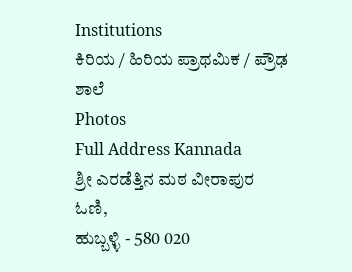Institutions
ಕಿರಿಯ / ಹಿರಿಯ ಪ್ರಾಥಮಿಕ / ಪ್ರೌಢ ಶಾಲೆ
Photos
Full Address Kannada
ಶ್ರೀ ಎರಡೆತ್ತಿನ ಮಠ ವೀರಾಪುರ ಓಣಿ,
ಹುಬ್ಬಳ್ಳಿ - 580 020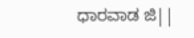ಧಾರವಾಡ ಜಿ||